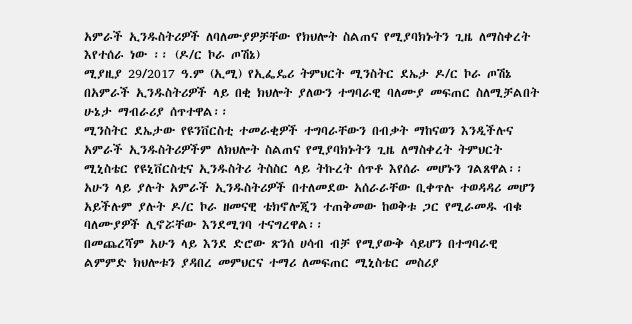አምራች ኢንዱስትሪዎች ለባለሙያዎቻቸው የክህሎት ስልጠና የሚያባክኑትን ጊዜ ለማስቀረት እየተሰራ ነው ፡፡ (ዶ/ር ኮራ ጦሽኔ)
ሚያዚያ 29/2017 ዓ.ም (ኢሚ) የኢፌዴሪ ትምህርት ሚንስትር ደኤታ ዶ/ር ኮራ ጦሽኔ በአምራች ኢንዱስትሪዎች ላይ በቂ ክህሎት ያለውን ተግባራዊ ባለሙያ መፍጠር ስለሚቻልበት ሁኔታ ማብራሪያ ሰጥተዋል፡፡
ሚንስትር ደኤታው የዩንቨርስቲ ተመራቂዎች ተግባራቸውን በብቃት ማከናወን እንዲችሉና አምራች ኢንዱስትሪዎችም ለክህሎት ስልጠና የሚያባክኑትን ጊዜ ለማስቀረት ትምህርት ሚኒስቴር የዩኒቨርስቲና ኢንዱስትሪ ትስስር ላይ ትኩረት ሰጥቶ እየሰራ መሆኑን ገልጸዋል፡፡
አሁን ላይ ያሉት አምራች ኢንዱስትሪዎች በተለመደው አሰራራቸው ቢቀጥሉ ተወዳዳሪ መሆን አይችሉም ያሉት ዶ/ር ኮራ ዘመናዊ ቴክኖሎጂን ተጠቅመው ከወቅቱ ጋር የሚራመዱ ብቁ ባለሙያዎች ሊኖሯቸው እንደሚገባ ተናግረዋል፡፡
በመጨረሻም አሁን ላይ እንደ ድሮው ጽንሰ ሀሳብ ብቻ የሚያውቅ ሳይሆን በተግባራዊ ልምምድ ክህሎቱን ያዳበረ መምህርና ተማሪ ለመፍጠር ሚኒስቴር መስሪያ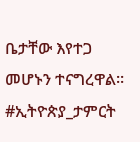ቤታቸው እየተጋ መሆኑን ተናግረዋል፡፡
#ኢትዮጵያ_ታምርት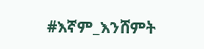#እኛም_እንሸምት